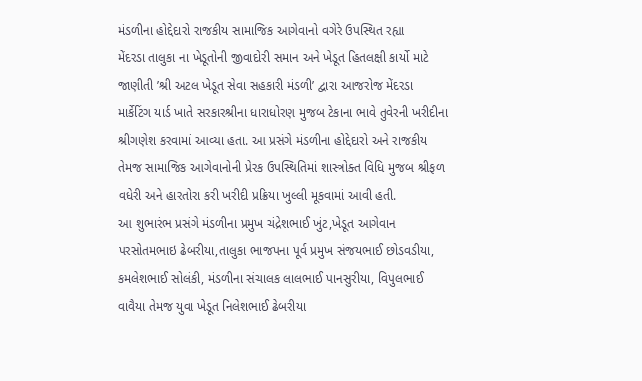મંડળીના હોદ્દેદારો રાજકીય સામાજિક આગેવાનો વગેરે ઉપસ્થિત રહ્યા
મેંદરડા તાલુકા ના ખેડૂતોની જીવાદોરી સમાન અને ખેડૂત હિતલક્ષી કાર્યો માટે જાણીતી ’શ્રી અટલ ખેડૂત સેવા સહકારી મંડળી’ દ્વારા આજરોજ મેંદરડા માર્કેટિંગ યાર્ડ ખાતે સરકારશ્રીના ધારાધોરણ મુજબ ટેકાના ભાવે તુવેરની ખરીદીના શ્રીગણેશ કરવામાં આવ્યા હતા. આ પ્રસંગે મંડળીના હોદ્દેદારો અને રાજકીય તેમજ સામાજિક આગેવાનોની પ્રેરક ઉપસ્થિતિમાં શાસ્ત્રોક્ત વિધિ મુજબ શ્રીફળ વધેરી અને હારતોરા કરી ખરીદી પ્રક્રિયા ખુલ્લી મૂકવામાં આવી હતી.
આ શુભારંભ પ્રસંગે મંડળીના પ્રમુખ ચંદ્રેશભાઈ ખુંટ,ખેડૂત આગેવાન પરસોતમભાઇ ઢેબરીયા,તાલુકા ભાજપના પૂર્વ પ્રમુખ સંજયભાઈ છોડવડીયા, કમલેશભાઈ સોલંકી, મંડળીના સંચાલક લાલભાઈ પાનસુરીયા, વિપુલભાઈ વાવૈયા તેમજ યુવા ખેડૂત નિલેશભાઈ ઢેબરીયા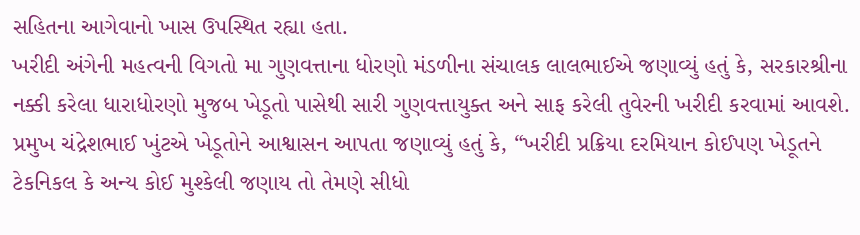સહિતના આગેવાનો ખાસ ઉપસ્થિત રહ્યા હતા.
ખરીદી અંગેની મહત્વની વિગતો મા ગુણવત્તાના ધોરણો મંડળીના સંચાલક લાલભાઈએ જણાવ્યું હતું કે, સરકારશ્રીના નક્કી કરેલા ધારાધોરણો મુજબ ખેડૂતો પાસેથી સારી ગુણવત્તાયુક્ત અને સાફ કરેલી તુવેરની ખરીદી કરવામાં આવશે.
પ્રમુખ ચંદ્રેશભાઈ ખુંટએ ખેડૂતોને આશ્વાસન આપતા જણાવ્યું હતું કે, “ખરીદી પ્રક્રિયા દરમિયાન કોઈપણ ખેડૂતને ટેકનિકલ કે અન્ય કોઈ મુશ્કેલી જણાય તો તેમણે સીધો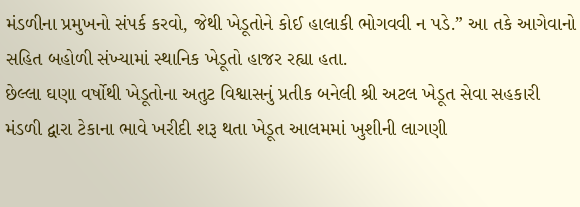મંડળીના પ્રમુખનો સંપર્ક કરવો, જેથી ખેડૂતોને કોઈ હાલાકી ભોગવવી ન પડે.” આ તકે આગેવાનો સહિત બહોળી સંખ્યામાં સ્થાનિક ખેડૂતો હાજર રહ્યા હતા.
છેલ્લા ઘણા વર્ષોથી ખેડૂતોના અતુટ વિશ્વાસનું પ્રતીક બનેલી શ્રી અટલ ખેડૂત સેવા સહકારી મંડળી દ્વારા ટેકાના ભાવે ખરીદી શરૂ થતા ખેડૂત આલમમાં ખુશીની લાગણી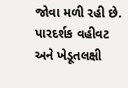જોવા મળી રહી છે. પારદર્શક વહીવટ અને ખેડૂતલક્ષી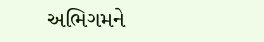અભિગમને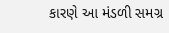કારણે આ મંડળી સમગ્ર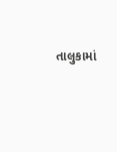તાલુકામાં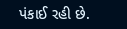પંકાઈ રહી છે.